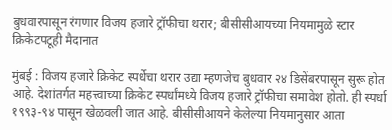बुधवारपासून रंगणार विजय हजारे ट्रॉफीचा थरार; बीसीसीआयच्या नियमामुळे स्टार क्रिकेटपटूही मैदानात

मुंबई : विजय हजारे क्रिकेट स्पर्धेचा थरार उद्या म्हणजेच बुधवार २४ डिसेंबरपासून सुरू होत आहे. देशांतर्गत महत्त्वाच्या क्रिकेट स्पर्धांमध्ये विजय हजारे ट्रॉफीचा समावेश होतो. ही स्पर्धा १९९३-९४ पासून खेळवली जात आहे. बीसीसीआयने केलेल्या नियमानुसार आता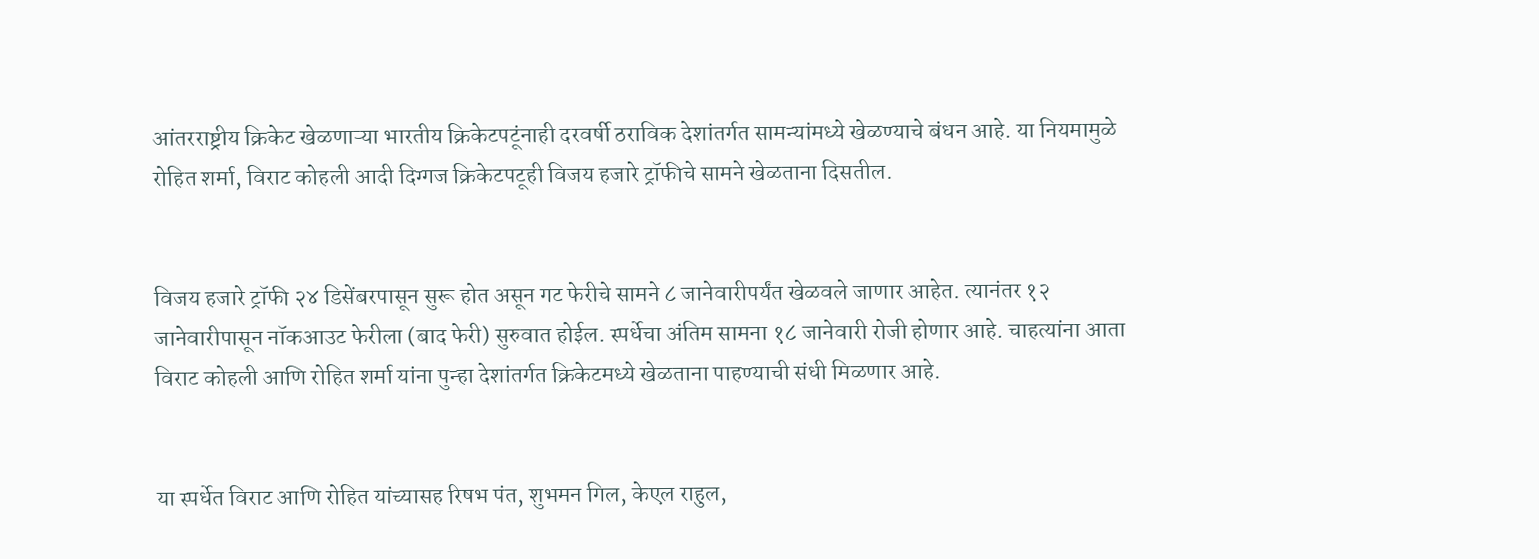आंतरराष्ट्रीय क्रिकेट खेळणाऱ्या भारतीय क्रिकेटपटूंनाही दरवर्षी ठराविक देशांतर्गत सामन्यांमध्ये खेळण्याचे बंधन आहे. या नियमामुळे रोहित शर्मा, विराट कोहली आदी दिग्गज क्रिकेटपटूही विजय हजारे ट्रॉफीचे सामने खेळताना दिसतील.


विजय हजारे ट्रॉफी २४ डिसेंबरपासून सुरू होत असून गट फेरीचे सामने ८ जानेवारीपर्यंत खेळवले जाणार आहेत. त्यानंतर १२ जानेवारीपासून नॉकआउट फेरीला (बाद फेरी) सुरुवात होईल. स्पर्धेचा अंतिम सामना १८ जानेवारी रोजी होणार आहे. चाहत्यांना आता विराट कोहली आणि रोहित शर्मा यांना पुन्हा देशांतर्गत क्रिकेटमध्ये खेळताना पाहण्याची संधी मिळणार आहे.


या स्पर्धेत विराट आणि रोहित यांच्यासह रिषभ पंत, शुभमन गिल, केएल राहुल,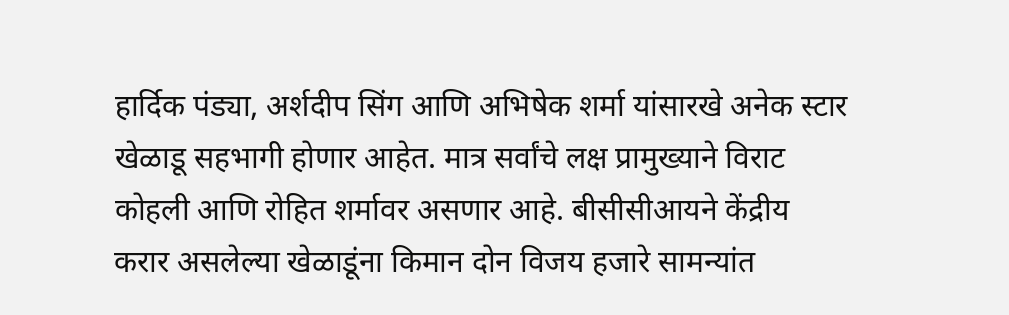हार्दिक पंड्या, अर्शदीप सिंग आणि अभिषेक शर्मा यांसारखे अनेक स्टार खेळाडू सहभागी होणार आहेत. मात्र सर्वांचे लक्ष प्रामुख्याने विराट कोहली आणि रोहित शर्मावर असणार आहे. बीसीसीआयने केंद्रीय करार असलेल्या खेळाडूंना किमान दोन विजय हजारे सामन्यांत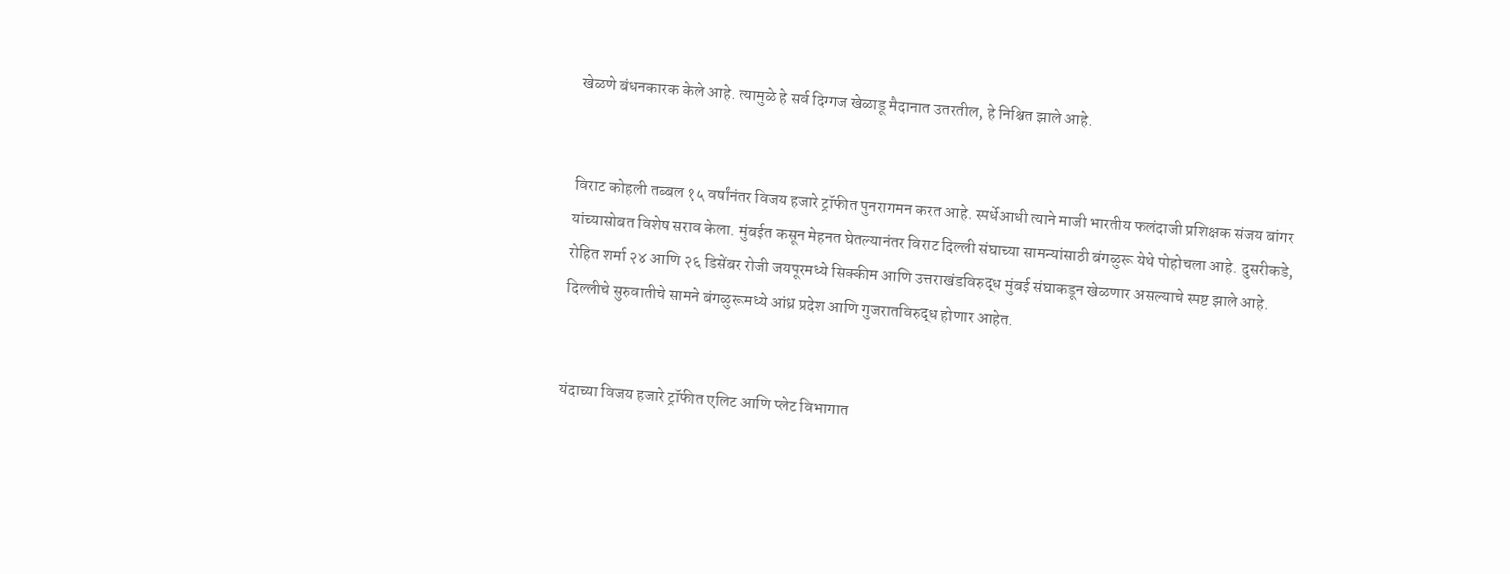खेळणे बंधनकारक केले आहे. त्यामुळे हे सर्व दिग्गज खेळाडू मैदानात उतरतील, हे निश्चित झाले आहे.


विराट कोहली तब्बल १५ वर्षांनंतर विजय हजारे ट्रॉफीत पुनरागमन करत आहे. स्पर्धेआधी त्याने माजी भारतीय फलंदाजी प्रशिक्षक संजय बांगर यांच्यासोबत विशेष सराव केला. मुंबईत कसून मेहनत घेतल्यानंतर विराट दिल्ली संघाच्या सामन्यांसाठी बंगळुरू येथे पोहोचला आहे. दुसरीकडे, रोहित शर्मा २४ आणि २६ डिसेंबर रोजी जयपूरमध्ये सिक्कीम आणि उत्तराखंडविरुद्ध मुंबई संघाकडून खेळणार असल्याचे स्पष्ट झाले आहे. दिल्लीचे सुरुवातीचे सामने बंगळुरूमध्ये आंध्र प्रदेश आणि गुजरातविरुद्ध होणार आहेत.


यंदाच्या विजय हजारे ट्रॉफीत एलिट आणि प्लेट विभागात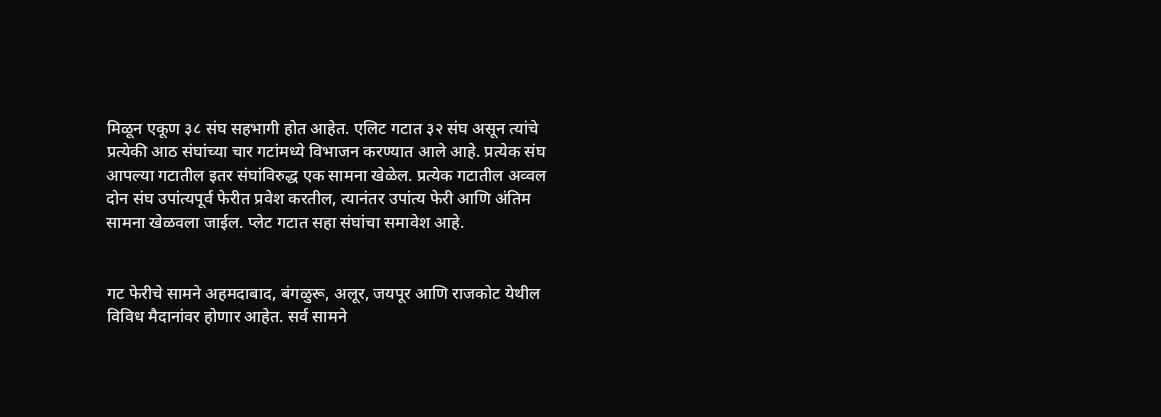मिळून एकूण ३८ संघ सहभागी होत आहेत. एलिट गटात ३२ संघ असून त्यांचे प्रत्येकी आठ संघांच्या चार गटांमध्ये विभाजन करण्यात आले आहे. प्रत्येक संघ आपल्या गटातील इतर संघांविरुद्ध एक सामना खेळेल. प्रत्येक गटातील अव्वल दोन संघ उपांत्यपूर्व फेरीत प्रवेश करतील, त्यानंतर उपांत्य फेरी आणि अंतिम सामना खेळवला जाईल. प्लेट गटात सहा संघांचा समावेश आहे.


गट फेरीचे सामने अहमदाबाद, बंगळुरू, अलूर, जयपूर आणि राजकोट येथील विविध मैदानांवर होणार आहेत. सर्व सामने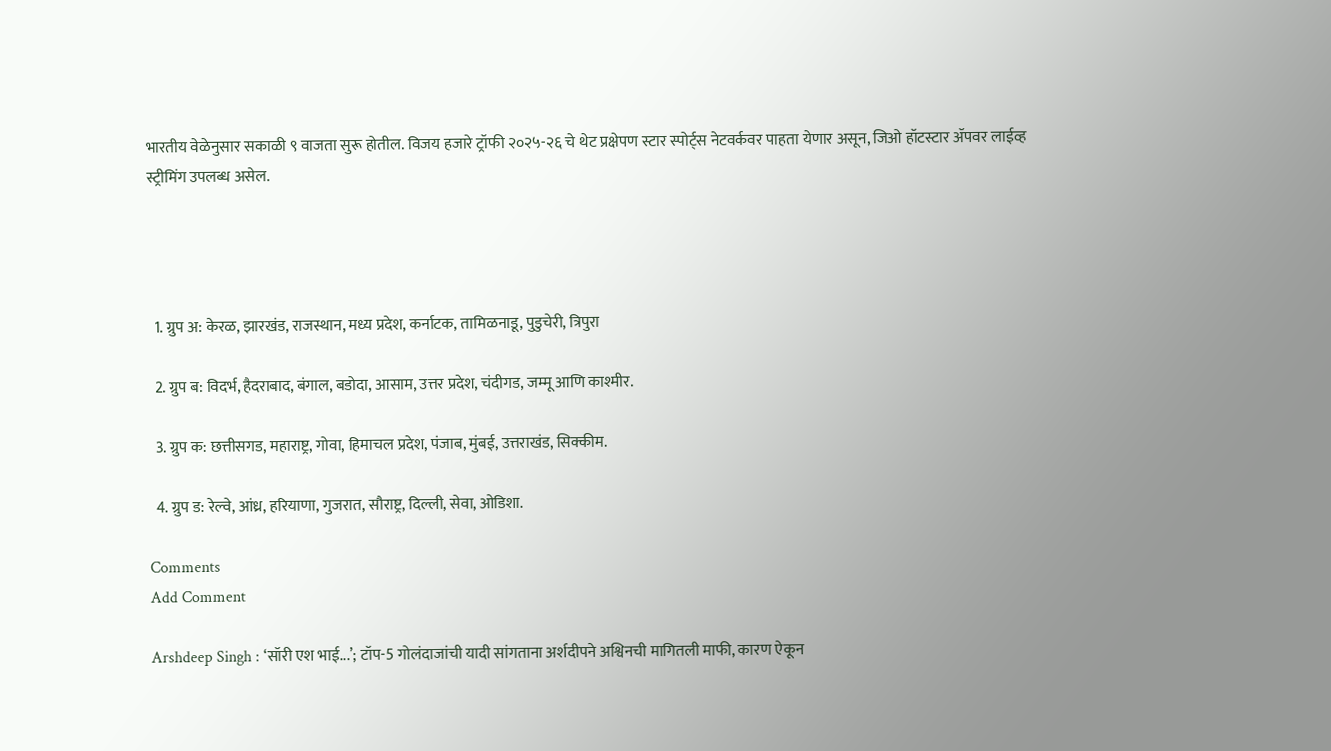भारतीय वेळेनुसार सकाळी ९ वाजता सुरू होतील. विजय हजारे ट्रॉफी २०२५-२६ चे थेट प्रक्षेपण स्टार स्पोर्ट्स नेटवर्कवर पाहता येणार असून, जिओ हॉटस्टार ॲपवर लाईव्ह स्ट्रीमिंग उपलब्ध असेल.




  1. ग्रुप अ: केरळ, झारखंड, राजस्थान, मध्य प्रदेश, कर्नाटक, तामिळनाडू, पुडुचेरी, त्रिपुरा

  2. ग्रुप ब: विदर्भ, हैदराबाद, बंगाल, बडोदा, आसाम, उत्तर प्रदेश, चंदीगड, जम्मू आणि काश्मीर.

  3. ग्रुप क: छत्तीसगड, महाराष्ट्र, गोवा, हिमाचल प्रदेश, पंजाब, मुंबई, उत्तराखंड, सिक्कीम.

  4. ग्रुप ड: रेल्वे, आंध्र, हरियाणा, गुजरात, सौराष्ट्र, दिल्ली, सेवा, ओडिशा.

Comments
Add Comment

Arshdeep Singh : ‘सॉरी एश भाई...’; टॉप-5 गोलंदाजांची यादी सांगताना अर्शदीपने अश्विनची मागितली माफी, कारण ऐकून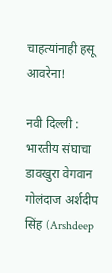चाहत्यांनाही हसू आवरेना!

नवी दिल्ली : भारतीय संघाचा डावखुरा वेगवान गोलंदाज अर्शदीप सिंह (Arshdeep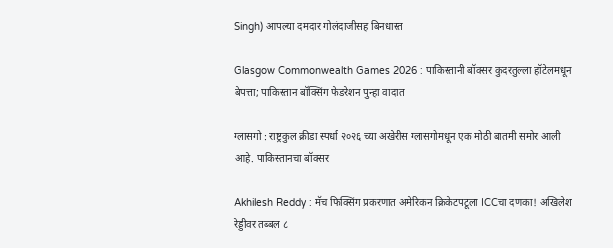Singh) आपल्या दमदार गोलंदाजीसह बिनधास्त

Glasgow Commonwealth Games 2026 : पाकिस्तानी बॉक्सर कुदरतुल्ला हॉटेलमधून बेपत्ता; पाकिस्तान बॉक्सिंग फेडरेशन पुन्हा वादात

ग्लासगो : राष्ट्रकुल क्रीडा स्पर्धा २०२६ च्या अखेरीस ग्लासगोमधून एक मोठी बातमी समोर आली आहे. पाकिस्तानचा बॉक्सर

Akhilesh Reddy : मॅच फिक्सिंग प्रकरणात अमेरिकन क्रिकेटपटूला ICCचा दणका! अखिलेश रेड्डीवर तब्बल ८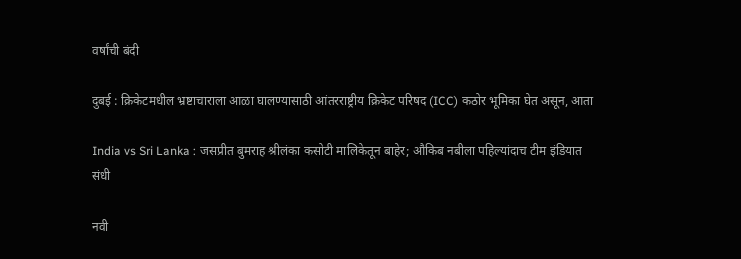वर्षांची बंदी

दुबई : क्रिकेटमधील भ्रष्टाचाराला आळा घालण्यासाठी आंतरराष्ट्रीय क्रिकेट परिषद (ICC) कठोर भूमिका घेत असून, आता

India vs Sri Lanka : जसप्रीत बुमराह श्रीलंका कसोटी मालिकेतून बाहेर; औकिब नबीला पहिल्यांदाच टीम इंडियात संधी

नवी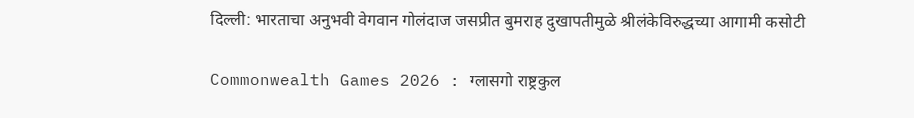दिल्ली: भारताचा अनुभवी वेगवान गोलंदाज जसप्रीत बुमराह दुखापतीमुळे श्रीलंकेविरुद्धच्या आगामी कसोटी

Commonwealth Games 2026 : ग्लासगो राष्ट्रकुल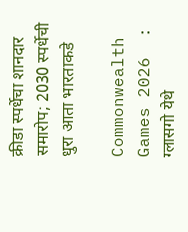क्रीडा स्पर्धेचा शानदार समारोप; 2030 स्पर्धेची धुरा आता भारताकडे

Commonwealth Games 2026  : ग्लासगो येथे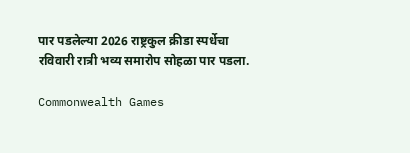पार पडलेल्या 2026 राष्ट्रकुल क्रीडा स्पर्धेचा रविवारी रात्री भव्य समारोप सोहळा पार पडला.

Commonwealth Games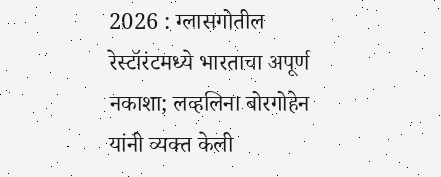2026 : ग्लासगोतील रेस्टॉरंटमध्ये भारताचा अपूर्ण नकाशा; लव्हलिना बोरगोहेन यांनी व्यक्त केली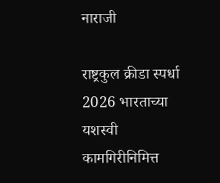नाराजी

राष्ट्रकुल क्रीडा स्पर्धा 2026 भारताच्या यशस्वी कामगिरीनिमित्त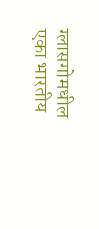ग्लासगोमधील एका भारतीय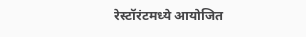रेस्टॉरंटमध्ये आयोजित